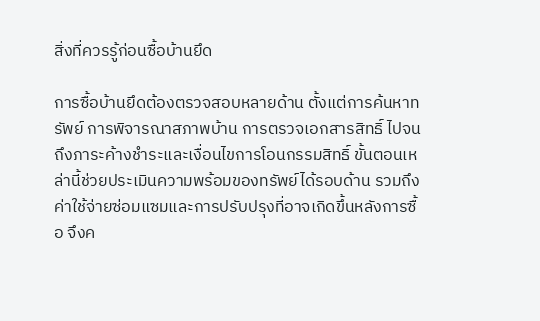สิ่งที่ควรรู้ก่อนซื้อบ้านยึด

การซื้อบ้านยึดต้องตรวจสอบหลายด้าน ตั้งแต่การค้นหาทรัพย์ การพิจารณาสภาพบ้าน การตรวจเอกสารสิทธิ์ ไปจนถึงภาระค้างชำระและเงื่อนไขการโอนกรรมสิทธิ์ ขั้นตอนเหล่านี้ช่วยประเมินความพร้อมของทรัพย์ได้รอบด้าน รวมถึงค่าใช้จ่ายซ่อมแซมและการปรับปรุงที่อาจเกิดขึ้นหลังการซื้อ จึงค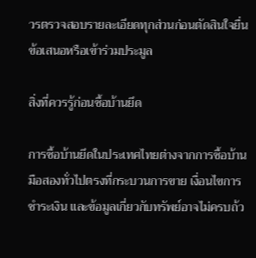วรตรวจสอบรายละเอียดทุกส่วนก่อนตัดสินใจยื่นข้อเสนอหรือเข้าร่วมประมูล

สิ่งที่ควรรู้ก่อนซื้อบ้านยึด

การซื้อบ้านยึดในประเทศไทยต่างจากการซื้อบ้านมือสองทั่วไปตรงที่กระบวนการขาย เงื่อนไขการชำระเงิน และข้อมูลเกี่ยวกับทรัพย์อาจไม่ครบถ้ว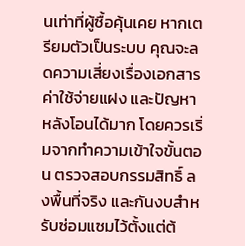นเท่าที่ผู้ซื้อคุ้นเคย หากเตรียมตัวเป็นระบบ คุณจะลดความเสี่ยงเรื่องเอกสาร ค่าใช้จ่ายแฝง และปัญหาหลังโอนได้มาก โดยควรเริ่มจากทำความเข้าใจขั้นตอน ตรวจสอบกรรมสิทธิ์ ลงพื้นที่จริง และกันงบสำหรับซ่อมแซมไว้ตั้งแต่ต้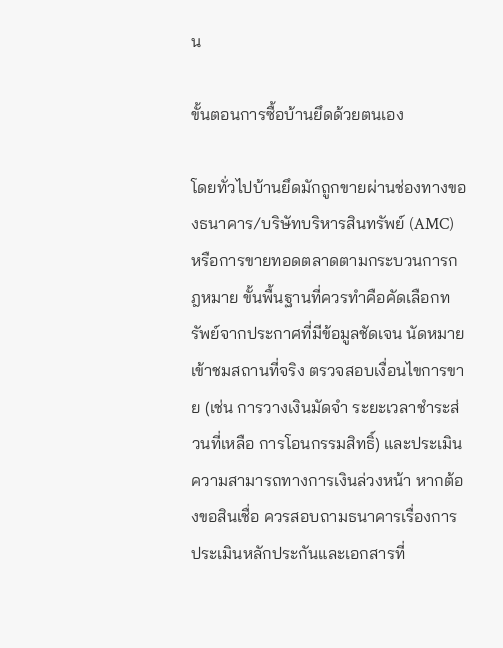น

ขั้นตอนการซื้อบ้านยึดด้วยตนเอง

โดยทั่วไปบ้านยึดมักถูกขายผ่านช่องทางของธนาคาร/บริษัทบริหารสินทรัพย์ (AMC) หรือการขายทอดตลาดตามกระบวนการกฎหมาย ขั้นพื้นฐานที่ควรทำคือคัดเลือกทรัพย์จากประกาศที่มีข้อมูลชัดเจน นัดหมายเข้าชมสถานที่จริง ตรวจสอบเงื่อนไขการขาย (เช่น การวางเงินมัดจำ ระยะเวลาชำระส่วนที่เหลือ การโอนกรรมสิทธิ์) และประเมินความสามารถทางการเงินล่วงหน้า หากต้องขอสินเชื่อ ควรสอบถามธนาคารเรื่องการประเมินหลักประกันและเอกสารที่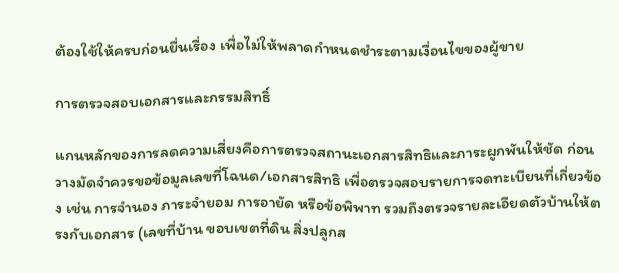ต้องใช้ให้ครบก่อนยื่นเรื่อง เพื่อไม่ให้พลาดกำหนดชำระตามเงื่อนไขของผู้ขาย

การตรวจสอบเอกสารและกรรมสิทธิ์

แกนหลักของการลดความเสี่ยงคือการตรวจสถานะเอกสารสิทธิและภาระผูกพันให้ชัด ก่อนวางมัดจำควรขอข้อมูลเลขที่โฉนด/เอกสารสิทธิ เพื่อตรวจสอบรายการจดทะเบียนที่เกี่ยวข้อง เช่น การจำนอง ภาระจำยอม การอายัด หรือข้อพิพาท รวมถึงตรวจรายละเอียดตัวบ้านให้ตรงกับเอกสาร (เลขที่บ้าน ขอบเขตที่ดิน สิ่งปลูกส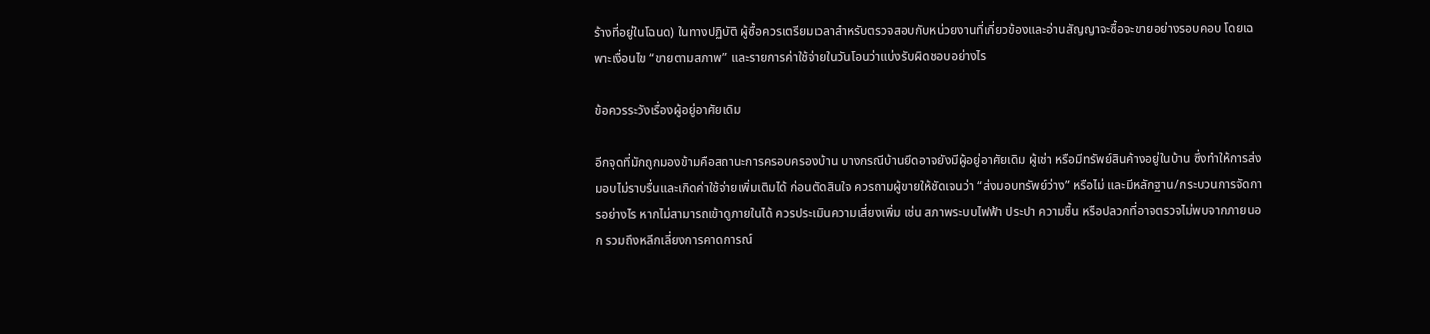ร้างที่อยู่ในโฉนด) ในทางปฏิบัติ ผู้ซื้อควรเตรียมเวลาสำหรับตรวจสอบกับหน่วยงานที่เกี่ยวข้องและอ่านสัญญาจะซื้อจะขายอย่างรอบคอบ โดยเฉพาะเงื่อนไข “ขายตามสภาพ” และรายการค่าใช้จ่ายในวันโอนว่าแบ่งรับผิดชอบอย่างไร

ข้อควรระวังเรื่องผู้อยู่อาศัยเดิม

อีกจุดที่มักถูกมองข้ามคือสถานะการครอบครองบ้าน บางกรณีบ้านยึดอาจยังมีผู้อยู่อาศัยเดิม ผู้เช่า หรือมีทรัพย์สินค้างอยู่ในบ้าน ซึ่งทำให้การส่งมอบไม่ราบรื่นและเกิดค่าใช้จ่ายเพิ่มเติมได้ ก่อนตัดสินใจ ควรถามผู้ขายให้ชัดเจนว่า “ส่งมอบทรัพย์ว่าง” หรือไม่ และมีหลักฐาน/กระบวนการจัดการอย่างไร หากไม่สามารถเข้าดูภายในได้ ควรประเมินความเสี่ยงเพิ่ม เช่น สภาพระบบไฟฟ้า ประปา ความชื้น หรือปลวกที่อาจตรวจไม่พบจากภายนอก รวมถึงหลีกเลี่ยงการคาดการณ์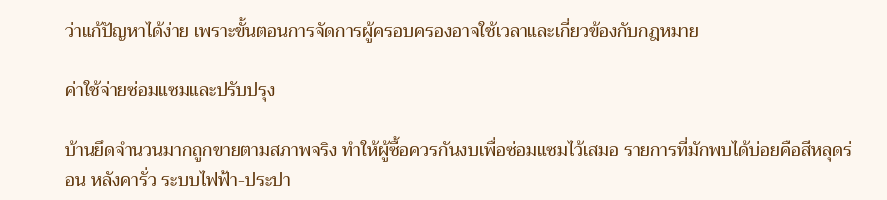ว่าแก้ปัญหาได้ง่าย เพราะขั้นตอนการจัดการผู้ครอบครองอาจใช้เวลาและเกี่ยวข้องกับกฎหมาย

ค่าใช้จ่ายซ่อมแซมและปรับปรุง

บ้านยึดจำนวนมากถูกขายตามสภาพจริง ทำให้ผู้ซื้อควรกันงบเพื่อซ่อมแซมไว้เสมอ รายการที่มักพบได้บ่อยคือสีหลุดร่อน หลังคารั่ว ระบบไฟฟ้า-ประปา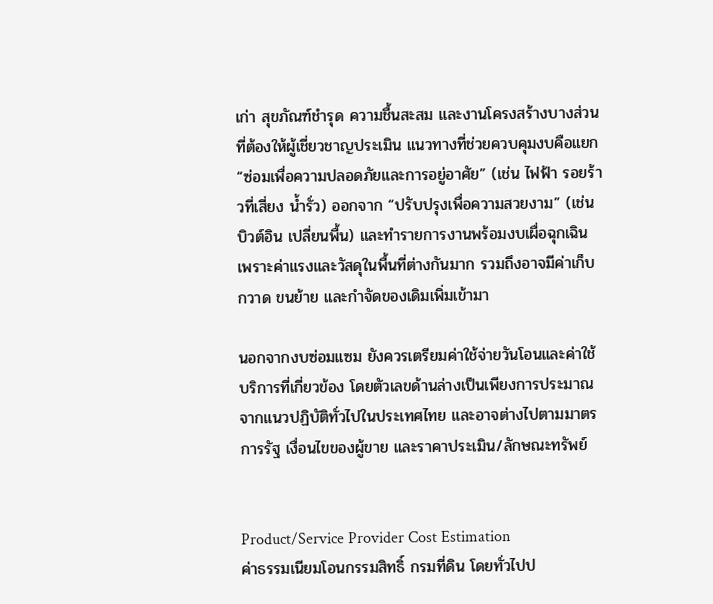เก่า สุขภัณฑ์ชำรุด ความชื้นสะสม และงานโครงสร้างบางส่วนที่ต้องให้ผู้เชี่ยวชาญประเมิน แนวทางที่ช่วยควบคุมงบคือแยก “ซ่อมเพื่อความปลอดภัยและการอยู่อาศัย” (เช่น ไฟฟ้า รอยร้าวที่เสี่ยง น้ำรั่ว) ออกจาก “ปรับปรุงเพื่อความสวยงาม” (เช่น บิวต์อิน เปลี่ยนพื้น) และทำรายการงานพร้อมงบเผื่อฉุกเฉิน เพราะค่าแรงและวัสดุในพื้นที่ต่างกันมาก รวมถึงอาจมีค่าเก็บกวาด ขนย้าย และกำจัดของเดิมเพิ่มเข้ามา

นอกจากงบซ่อมแซม ยังควรเตรียมค่าใช้จ่ายวันโอนและค่าใช้บริการที่เกี่ยวข้อง โดยตัวเลขด้านล่างเป็นเพียงการประมาณจากแนวปฏิบัติทั่วไปในประเทศไทย และอาจต่างไปตามมาตรการรัฐ เงื่อนไขของผู้ขาย และราคาประเมิน/ลักษณะทรัพย์


Product/Service Provider Cost Estimation
ค่าธรรมเนียมโอนกรรมสิทธิ์ กรมที่ดิน โดยทั่วไปป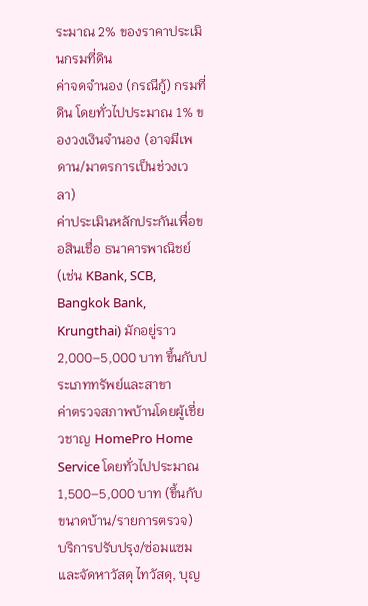ระมาณ 2% ของราคาประเมินกรมที่ดิน
ค่าจดจำนอง (กรณีกู้) กรมที่ดิน โดยทั่วไปประมาณ 1% ของวงเงินจำนอง (อาจมีเพดาน/มาตรการเป็นช่วงเวลา)
ค่าประเมินหลักประกันเพื่อขอสินเชื่อ ธนาคารพาณิชย์ (เช่น KBank, SCB, Bangkok Bank, Krungthai) มักอยู่ราว 2,000–5,000 บาท ขึ้นกับประเภททรัพย์และสาขา
ค่าตรวจสภาพบ้านโดยผู้เชี่ยวชาญ HomePro Home Service โดยทั่วไปประมาณ 1,500–5,000 บาท (ขึ้นกับขนาดบ้าน/รายการตรวจ)
บริการปรับปรุง/ซ่อมแซมและจัดหาวัสดุ ไทวัสดุ, บุญ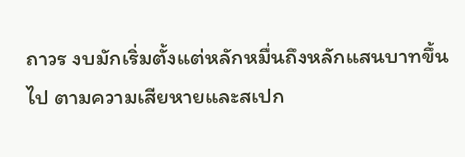ถาวร งบมักเริ่มตั้งแต่หลักหมื่นถึงหลักแสนบาทขึ้นไป ตามความเสียหายและสเปก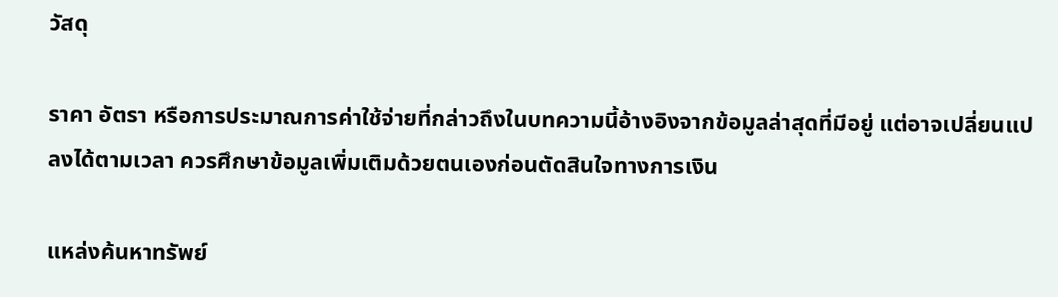วัสดุ

ราคา อัตรา หรือการประมาณการค่าใช้จ่ายที่กล่าวถึงในบทความนี้อ้างอิงจากข้อมูลล่าสุดที่มีอยู่ แต่อาจเปลี่ยนแปลงได้ตามเวลา ควรศึกษาข้อมูลเพิ่มเติมด้วยตนเองก่อนตัดสินใจทางการเงิน

แหล่งค้นหาทรัพย์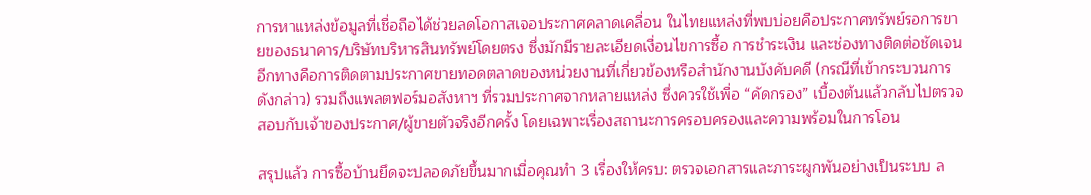การหาแหล่งข้อมูลที่เชื่อถือได้ช่วยลดโอกาสเจอประกาศคลาดเคลื่อน ในไทยแหล่งที่พบบ่อยคือประกาศทรัพย์รอการขายของธนาคาร/บริษัทบริหารสินทรัพย์โดยตรง ซึ่งมักมีรายละเอียดเงื่อนไขการซื้อ การชำระเงิน และช่องทางติดต่อชัดเจน อีกทางคือการติดตามประกาศขายทอดตลาดของหน่วยงานที่เกี่ยวข้องหรือสำนักงานบังคับคดี (กรณีที่เข้ากระบวนการดังกล่าว) รวมถึงแพลตฟอร์มอสังหาฯ ที่รวมประกาศจากหลายแหล่ง ซึ่งควรใช้เพื่อ “คัดกรอง” เบื้องต้นแล้วกลับไปตรวจสอบกับเจ้าของประกาศ/ผู้ขายตัวจริงอีกครั้ง โดยเฉพาะเรื่องสถานะการครอบครองและความพร้อมในการโอน

สรุปแล้ว การซื้อบ้านยึดจะปลอดภัยขึ้นมากเมื่อคุณทำ 3 เรื่องให้ครบ: ตรวจเอกสารและภาระผูกพันอย่างเป็นระบบ ล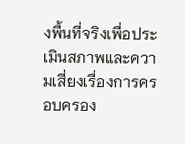งพื้นที่จริงเพื่อประเมินสภาพและความเสี่ยงเรื่องการครอบครอง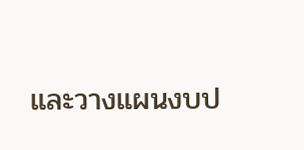และวางแผนงบป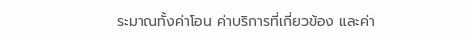ระมาณทั้งค่าโอน ค่าบริการที่เกี่ยวข้อง และค่า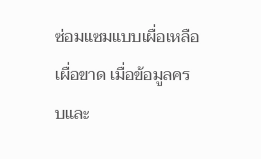ซ่อมแซมแบบเผื่อเหลือเผื่อขาด เมื่อข้อมูลครบและ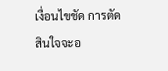เงื่อนไขชัด การตัดสินใจจะอ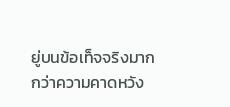ยู่บนข้อเท็จจริงมากกว่าความคาดหวัง